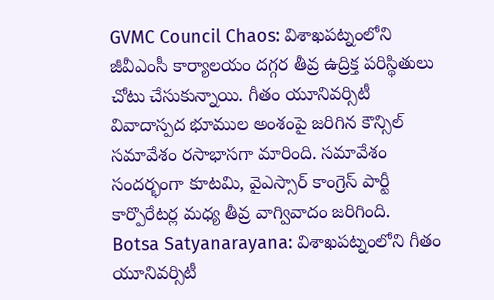GVMC Council Chaos: విశాఖపట్నంలోని జీవీఎంసీ కార్యాలయం దగ్గర తీవ్ర ఉద్రిక్త పరిస్థితులు చోటు చేసుకున్నాయి. గీతం యూనివర్సిటీ వివాదాస్పద భూముల అంశంపై జరిగిన కౌన్సిల్ సమావేశం రసాభాసగా మారింది. సమావేశం సందర్భంగా కూటమి, వైఎస్సార్ కాంగ్రెస్ పార్టీ కార్పొరేటర్ల మధ్య తీవ్ర వాగ్వివాదం జరిగింది.
Botsa Satyanarayana: విశాఖపట్నంలోని గీతం యూనివర్సిటీ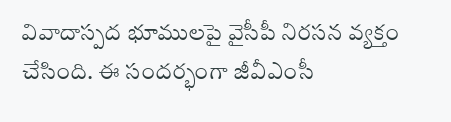వివాదాస్పద భూములపై వైసీపీ నిరసన వ్యక్తం చేసింది. ఈ సందర్భంగా జీవీఎంసీ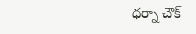ధర్నా చౌక్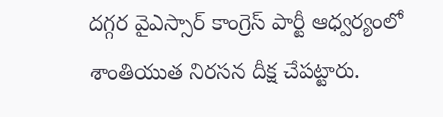దగ్గర వైఎస్సార్ కాంగ్రెస్ పార్టీ ఆధ్వర్యంలో శాంతియుత నిరసన దీక్ష చేపట్టారు.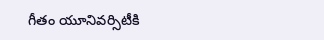గీతం యూనివర్సిటీకి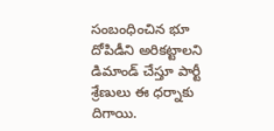సంబంధించిన భూ దోపిడీని అరికట్టాలని డిమాండ్ చేస్తూ పార్టీ శ్రేణులు ఈ ధర్నాకు దిగాయి.